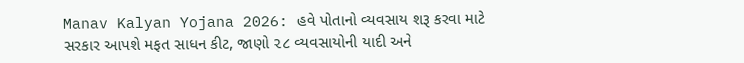Manav Kalyan Yojana 2026: હવે પોતાનો વ્યવસાય શરૂ કરવા માટે સરકાર આપશે મફત સાધન કીટ, જાણો ૨૮ વ્યવસાયોની યાદી અને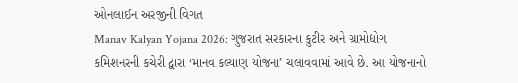ઓનલાઈન અરજીની વિગત
Manav Kalyan Yojana 2026: ગુજરાત સરકારના કુટીર અને ગ્રામોદ્યોગ કમિશનરની કચેરી દ્વારા ‘માનવ કલ્યાણ યોજના’ ચલાવવામાં આવે છે. આ યોજનાનો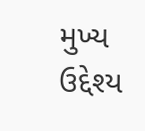મુખ્ય ઉદ્દેશ્ય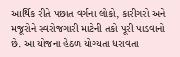આર્થિક રીતે પછાત વર્ગના લોકો, કારીગરો અને મજૂરોને સ્વરોજગારી માટેની તકો પૂરી પાડવાનો છે. આ યોજના હેઠળ યોગ્યતા ધરાવતા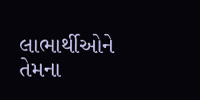લાભાર્થીઓને તેમના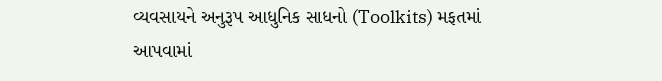વ્યવસાયને અનુરૂપ આધુનિક સાધનો (Toolkits) મફતમાં આપવામાં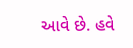આવે છે. હવે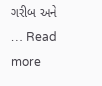ગરીબ અને … Read more